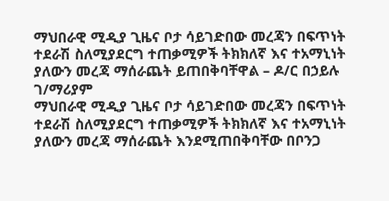ማህበራዊ ሚዲያ ጊዜና ቦታ ሳይገድበው መረጃን በፍጥነት ተደራሽ ስለሚያደርግ ተጠቃሚዎች ትክክለኛ እና ተአማኒነት ያለውን መረጃ ማሰራጨት ይጠበቅባቸዋል – ዶ/ር በኃይሉ ገ/ማሪያም
ማህበራዊ ሚዲያ ጊዜና ቦታ ሳይገድበው መረጃን በፍጥነት ተደራሽ ስለሚያደርግ ተጠቃሚዎች ትክክለኛ እና ተአማኒነት ያለውን መረጃ ማሰራጨት እንደሚጠበቅባቸው በቦንጋ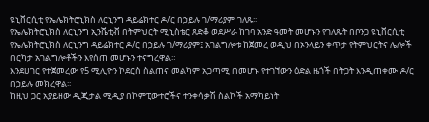ዩኒቨርሲቲ የኤሌክትሮኒክስ ለርኒንግ ዳይሬክተር ዶ/ር በኃይሉ ገ/ማሪያም ገለጹ፡፡
የኤሌክትሮኒክስ ለርኒንግ ኢንሼቲቭ በትምህርት ሚኒስቴር ጸድቆ ወደሥራ ከገባ አንድ ዓመት መሆኑን የገለጹት በቦንጋ ዩኒቨርሲቲ የኤሌክትሮኒክስ ለርኒንግ ዳይሬክተር ዶ/ር በኃይሉ ገ/ማሪያም፤ አገልግሎቱ ከጀመረ ወዲህ በኦንላይን ቀጥታ የትምህርትና ሌሎች በርካታ አገልግሎቶችን እየሰጠ መሆኑን ተናግረዋል።
እንደሀገር የተጀመረው የ5 ሚሊዮን ኮደርስ ስልጠና መልካም አጋጣሚ በመሆኑ የተገኘውን ዕድል ዜጎች በትጋት እንዲጠቀሙ ዶ/ር በኃይሉ መክረዋል፡፡
ከዚህ ጋር አያይዘው ዲጂታል ሚዲያ በኮምፒውተሮችና ተንቀሳቃሽ ስልኮች አማካይነት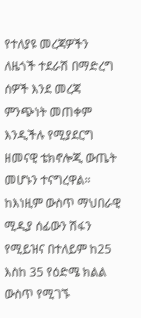የተለያዩ መረጃዎችን ለዜጎች ተደራሽ በማድረግ ሰዎች እንደ መረጃ ምንጭነት መጠቀም እንዲችሉ የሚያደርግ ዘመናዊ ቴክኖሎጂ ውጤት መሆኑን ተናግረዋል።
ከእነዚም ውስጥ ማህበራዊ ሚዲያ ሰፊውን ሽፋን የሚይዝና በተለይም ከ25 እስከ 35 የዕድሜ ክልል ውስጥ የሚገኙ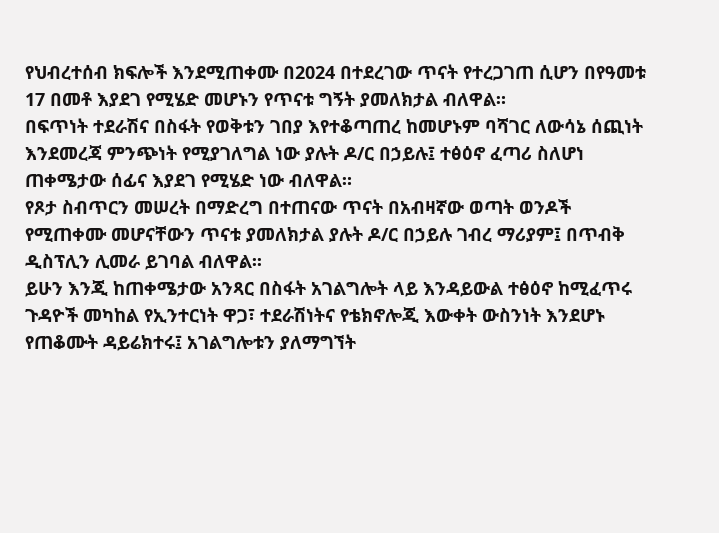የህብረተሰብ ክፍሎች እንደሚጠቀሙ በ2024 በተደረገው ጥናት የተረጋገጠ ሲሆን በየዓመቱ 17 በመቶ እያደገ የሚሄድ መሆኑን የጥናቱ ግኝት ያመለክታል ብለዋል።
በፍጥነት ተደራሽና በስፋት የወቅቱን ገበያ እየተቆጣጠረ ከመሆኑም ባሻገር ለውሳኔ ሰጪነት እንደመረጃ ምንጭነት የሚያገለግል ነው ያሉት ዶ/ር በኃይሉ፤ ተፅዕኖ ፈጣሪ ስለሆነ ጠቀሜታው ሰፊና እያደገ የሚሄድ ነው ብለዋል።
የጾታ ስብጥርን መሠረት በማድረግ በተጠናው ጥናት በአብዛኛው ወጣት ወንዶች የሚጠቀሙ መሆናቸውን ጥናቱ ያመለክታል ያሉት ዶ/ር በኃይሉ ገብረ ማሪያም፤ በጥብቅ ዲስፕሊን ሊመራ ይገባል ብለዋል፡፡
ይሁን እንጂ ከጠቀሜታው አንጻር በስፋት አገልግሎት ላይ እንዳይውል ተፅዕኖ ከሚፈጥሩ ጉዳዮች መካከል የኢንተርነት ዋጋ፣ ተደራሽነትና የቴክኖሎጂ እውቀት ውስንነት እንደሆኑ የጠቆሙት ዳይሬክተሩ፤ አገልግሎቱን ያለማግኘት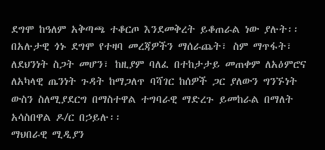ደግሞ ከዓለም አቅጣጫ ተቆርጦ እንደመቅረት ይቆጠራል ነው ያሉት፡፡
በአሉታዊ ጎኑ ደግሞ የተዛባ መረጃዎችን ማሰራጨት፣ ስም ማጥፋት፣ ለደህንነት ስጋት መሆን፣ ከዚያም ባለፈ በተከታታይ መጠቀም ለአዕምሮና ለአካላዊ ጤንነት ጉዳት ከማጋለጥ ባሻገር ከሰዎች ጋር ያለውን ግንኙነት ውስን ስለሚያደርግ በማስተዋል ተግባራዊ ማድረጉ ይመከራል በማለት አሳስበዋል ዶ/ር በኃይሉ፡፡
ማህበራዊ ሚዲያን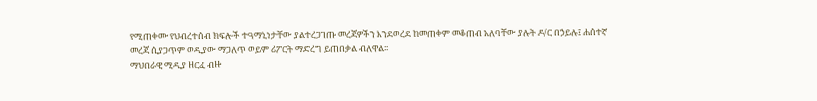የሚጠቀሙ የህብረተሰብ ክፍሎች ተዓማኒነታቸው ያልተረጋገጡ መረጃዎችን እንደወረደ ከመጠቀም መቆጠብ አለባቸው ያሉት ዶ/ር በኃይሉ፤ ሐሰተኛ መረጃ ሲያጋጥም ወዲያው ማጋለጥ ወይም ሪፖርት ማድረግ ይጠበቃል ብለዋል፡፡
ማህበራዊ ሚዲያ ዘርፈ ብዙ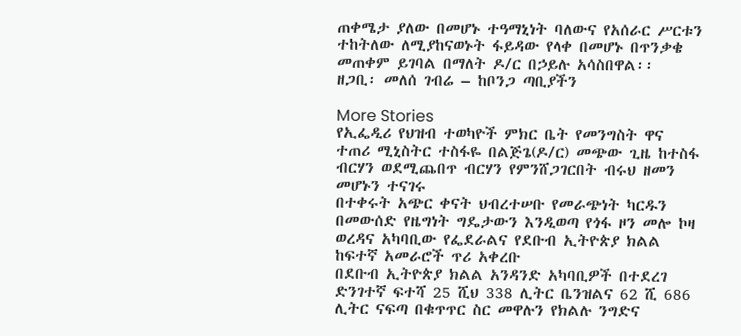ጠቀሜታ ያለው በመሆኑ ተዓማኒነት ባለውና የአሰራር ሥርቱን ተከትለው ለሚያከናወኑት ፋይዳው የላቀ በመሆኑ በጥንቃቄ መጠቀም ይገባል በማለት ዶ/ር በኃይሉ አሳስበዋል፡፡
ዘጋቢ፡ መለሰ ገብሬ – ከቦንጋ ጣቢያችን

More Stories
የኢፌዲሪ የህዝብ ተወካዮች ምክር ቤት የመንግስት ዋና ተጠሪ ሚኒስትር ተስፋዬ በልጅጌ(ዶ/ር) መጭው ጊዜ ከተስፋ ብርሃን ወደሚጨበጥ ብርሃን የምንሸጋገርበት ብሩህ ዘመን መሆኑን ተናገሩ
በተቀሩት አጭር ቀናት ህብረተሠቡ የመራጭነት ካርዱን በመውሰድ የዜግነት ግዴታውን እንዲወጣ የጎፋ ዞን መሎ ኮዛ ወረዳና አካባቢው የፌደራልና የደቡብ ኢትዮጵያ ክልል ከፍተኛ አመራሮች ጥሪ አቀረቡ
በደቡብ ኢትዮጵያ ክልል አንዳንድ አካባቢዎች በተደረገ ድንገተኛ ፍተሻ 25 ሺህ 338 ሊትር ቤንዝልና 62 ሺ 686 ሊትር ናፍጣ በቁጥጥር ስር መዋሉን የክልሉ ንግድና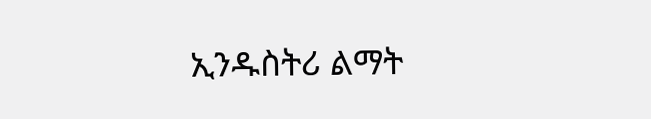ኢንዱስትሪ ልማት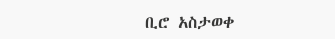ቢሮ አስታወቀ